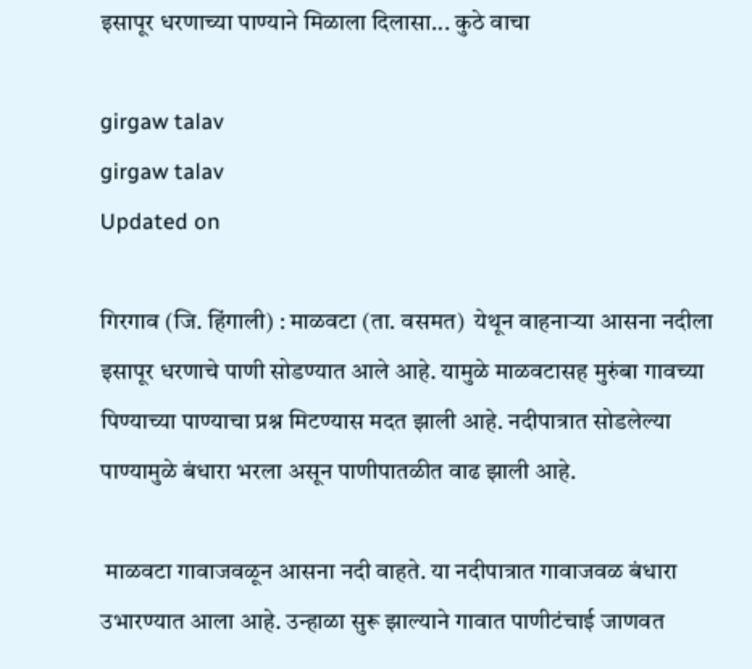इसापूर धरणाच्या पाण्याने मिळाला दिलासा... कुठे वाचा

girgaw talav
girgaw talav
Updated on

गिरगाव (जि. हिंगाली) : माळवटा (ता. वसमत)  येथून वाहनाऱ्या आसना नदीला इसापूर धरणाचे पाणी सोडण्यात आले आहे. यामुळे माळवटासह मुरुंबा गावच्या पिण्याच्या पाण्याचा प्रश्न मिटण्यास मदत झाली आहे. नदीपात्रात सोडलेल्या पाण्यामुळे बंधारा भरला असून पाणीपातळीत वाढ झाली आहे.

 माळवटा गावाजवळून आसना नदी वाहते. या नदीपात्रात गावाजवळ बंधारा उभारण्यात आला आहे. उन्हाळा सुरू झाल्याने गावात पाणीटंचाई जाणवत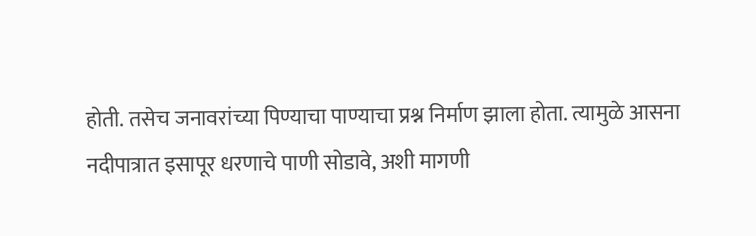होती. तसेच जनावरांच्या पिण्याचा पाण्याचा प्रश्न निर्माण झाला होता. त्यामुळे आसना नदीपात्रात इसापूर धरणाचे पाणी सोडावे, अशी मागणी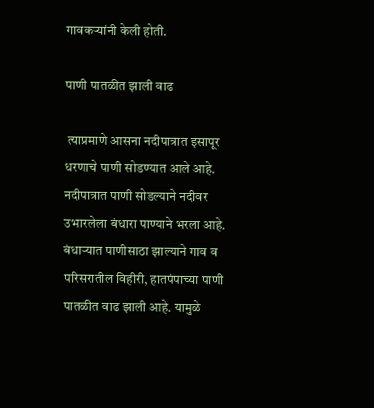गावकऱ्यांनी केली होती.

पाणी पातळीत झाली वाढ

 त्‍याप्रमाणे आसना नदीपात्रात इसापूर धरणाचे पाणी सोडण्यात आले आहे. नदीपात्रात पाणी सोडल्याने नदीवर उभारलेला बंधारा पाण्याने भरला आहे. बंधाऱ्यात पाणीसाठा झाल्याने गाव व परिसरातील विहीरी, हातपंपाच्या पाणी पातळीत वाढ झाली आहे. यामुळे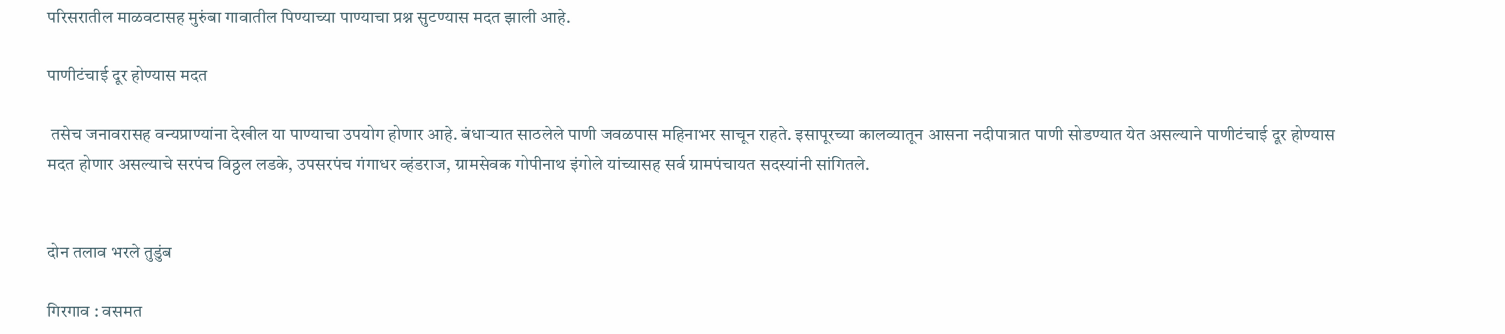परिसरातील माळवटासह मुरुंबा गावातील पिण्याच्या पाण्याचा प्रश्न सुटण्यास मदत झाली आहे.

पाणीटंचाई दूर होण्यास मदत

 तसेच जनावरासह वन्यप्राण्यांना देखील या पाण्याचा उपयोग होणार आहे. बंधाऱ्यात साठलेले पाणी जवळपास महिनाभर साचून राहते. इसापूरच्या कालव्यातून आसना नदीपात्रात पाणी सोडण्यात येत असल्याने पाणीटंचाई दूर होण्यास मदत होणार असल्याचे सरपंच विठ्ठल लडके, उपसरपंच गंगाधर व्हंडराज, ग्रामसेवक गोपीनाथ इंगोले यांच्यासह सर्व ग्रामपंचायत सदस्यांनी सांगितले.


दोन तलाव भरले तुडुंब

गिरगाव : वसमत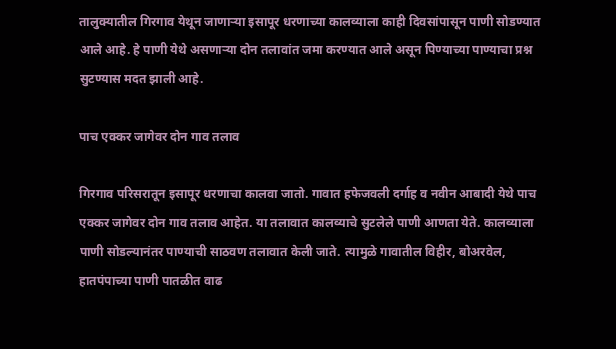तालुक्‍यातील गिरगाव येथून जाणाऱ्या इसापूर धरणाच्या कालव्याला काही दिवसांपासून पाणी सोडण्यात आले आहे. हे पाणी येथे असणाऱ्या दोन तलावांत जमा करण्यात आले असून पिण्याच्या पाण्याचा प्रश्न सुटण्यास मदत झाली आहे.

पाच एक्कर जागेवर दोन गाव तलाव

गिरगाव परिसरातून इसापूर धरणाचा कालवा जातो. गावात हफेजवली दर्गाह व नवीन आबादी येथे पाच एक्कर जागेवर दोन गाव तलाव आहेत. या तलावात कालव्याचे सुटलेले पाणी आणता येते. कालव्याला पाणी सोडल्यानंतर पाण्याची साठवण तलावात केली जाते. त्यामुळे गावातील विहीर, बोअरवेल, हातपंपाच्या पाणी पातळीत वाढ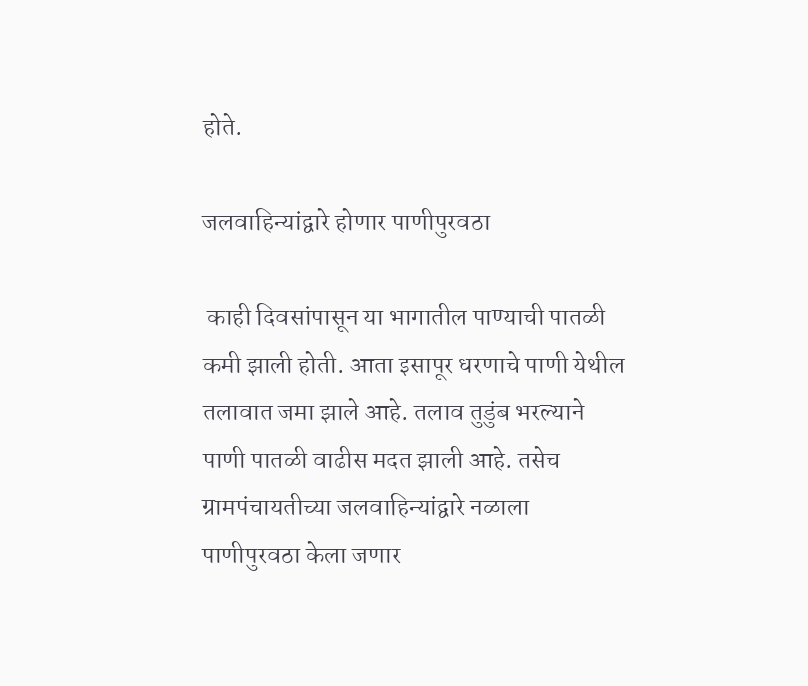होते.

जलवाहिन्यांद्वारे होणार पाणीपुरवठा

 काही दिवसांपासून या भागातील पाण्याची पातळी कमी झाली होती. आता इसापूर धरणाचे पाणी येथील तलावात जमा झाले आहे. तलाव तुडुंब भरल्याने पाणी पातळी वाढीस मदत झाली आहे. तसेच ग्रामपंचायतीच्या जलवाहिन्यांद्वारे नळाला पाणीपुरवठा केला जणार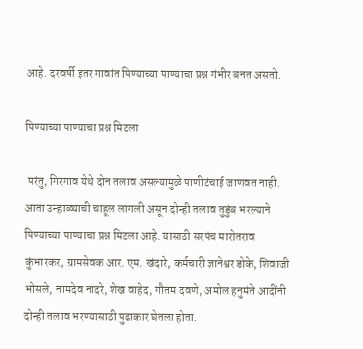आहे. दरवर्षी इतर गावांत पिण्याच्या पाण्याचा प्रश्न गंभीर बनत असतो.

पिण्याच्या पाण्याचा प्रश्न मिटला

 परंतु, गिरगाव येथे दोन तलाव असल्यामुळे पाणीटंचाई जाणवत नाही. आता उन्हाळ्याची चाहूल लागली असून दोन्ही तलाव तुडुंब भरल्याने पिण्याच्या पाण्याचा प्रश्न मिटला आहे. यासाठी सरपंच मारोतराव कुंभारकर, ग्रामसेवक आर. एम. खंदारे, कर्मचारी ज्ञानेश्वर डोके, शिवाजी भोसले, नामदेव नादरे, शेख वाहेद, गौतम दवणे, अमोल हनुमंते आदींनी दोन्ही तलाव भरण्यासाठी पुढाकार घेतला होता.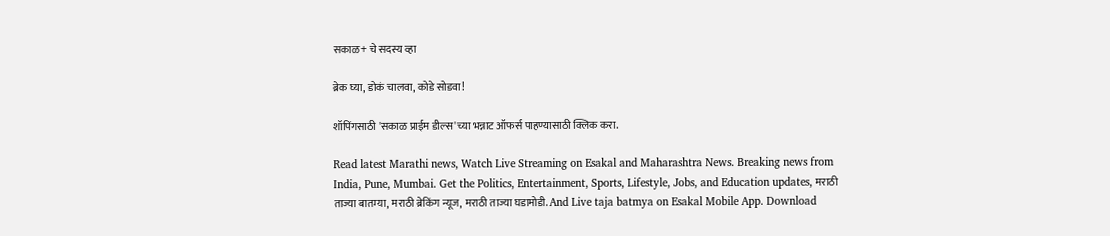सकाळ+ चे सदस्य व्हा

ब्रेक घ्या, डोकं चालवा, कोडे सोडवा!

शॉपिंगसाठी 'सकाळ प्राईम डील्स'च्या भन्नाट ऑफर्स पाहण्यासाठी क्लिक करा.

Read latest Marathi news, Watch Live Streaming on Esakal and Maharashtra News. Breaking news from India, Pune, Mumbai. Get the Politics, Entertainment, Sports, Lifestyle, Jobs, and Education updates, मराठी ताज्या बातम्या, मराठी ब्रेकिंग न्यूज, मराठी ताज्या घडामोडी. And Live taja batmya on Esakal Mobile App. Download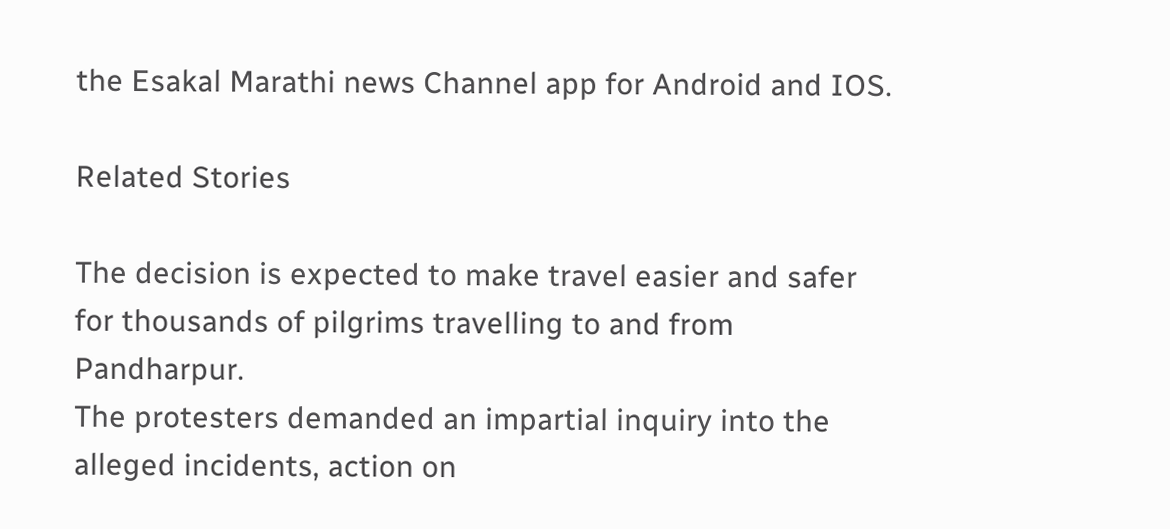the Esakal Marathi news Channel app for Android and IOS.

Related Stories

The decision is expected to make travel easier and safer for thousands of pilgrims travelling to and from Pandharpur.
The protesters demanded an impartial inquiry into the alleged incidents, action on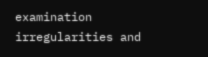examination irregularities and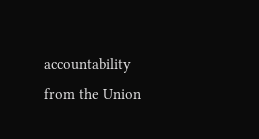accountability from the Union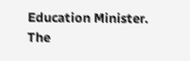Education Minister.
The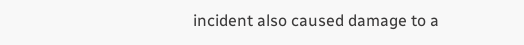incident also caused damage to a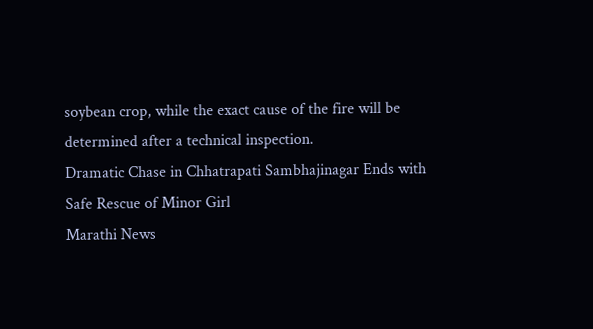soybean crop, while the exact cause of the fire will be determined after a technical inspection.
Dramatic Chase in Chhatrapati Sambhajinagar Ends with Safe Rescue of Minor Girl
Marathi News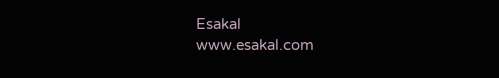Esakal
www.esakal.com